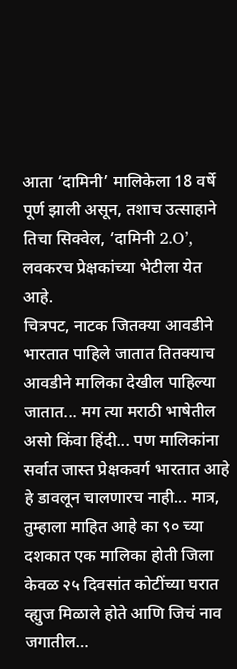आता ‘दामिनी’ मालिकेला 18 वर्षे पूर्ण झाली असून, तशाच उत्साहाने तिचा सिक्वेल, ‘दामिनी 2.O’, लवकरच प्रेक्षकांच्या भेटीला येत आहे.
चित्रपट, नाटक जितक्या आवडीने भारतात पाहिले जातात तितक्याच आवडीने मालिका देखील पाहिल्या जातात... मग त्या मराठी भाषेतील असो किंवा हिंदी... पण मालिकांना सर्वात जास्त प्रेक्षकवर्ग भारतात आहे हे डावलून चालणारच नाही... मात्र, तुम्हाला माहित आहे का ९० च्या दशकात एक मालिका होती जिला केवळ २५ दिवसांत कोटींच्या घरात व्ह्युज मिळाले होते आणि जिचं नाव जगातील…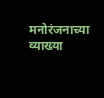मनोरंजनाच्या व्याख्या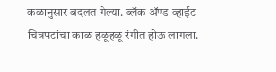कळानुसार बदलत गेल्या. ब्लॅक ॲण्ड व्हाईट चित्रपटांचा काळ हळूहळू रंगीत होऊ लागला.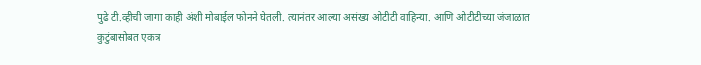पुढे टी.व्हीची जागा काही अंशी मोबाईल फोनने घेतली. त्यानंतर आल्या असंख्य ओटीटी वाहिन्या. आणि ओटीटीच्या जंजाळात कुटुंबासोबत एकत्र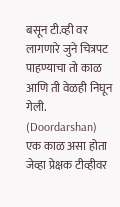बसून टी.व्ही वर लागणारे जुने चित्रपट पाहण्याचा तो काळ आणि ती वेळही निघून गेली. (Doordarshan)
एक काळ असा होता जेव्हा प्रेक्षक टीव्हीवर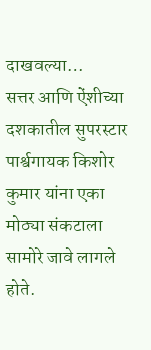दाखवल्या…
सत्तर आणि ऐंशीच्या दशकातील सुपरस्टार पार्श्वगायक किशोर कुमार यांना एका मोठ्या संकटाला सामोरे जावे लागले होते.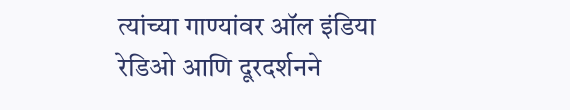त्यांच्या गाण्यांवर ऑल इंडिया रेडिओ आणि दूरदर्शनने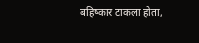बहिष्कार टाकला होता,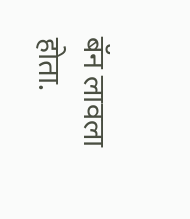बॅन लावला होता.